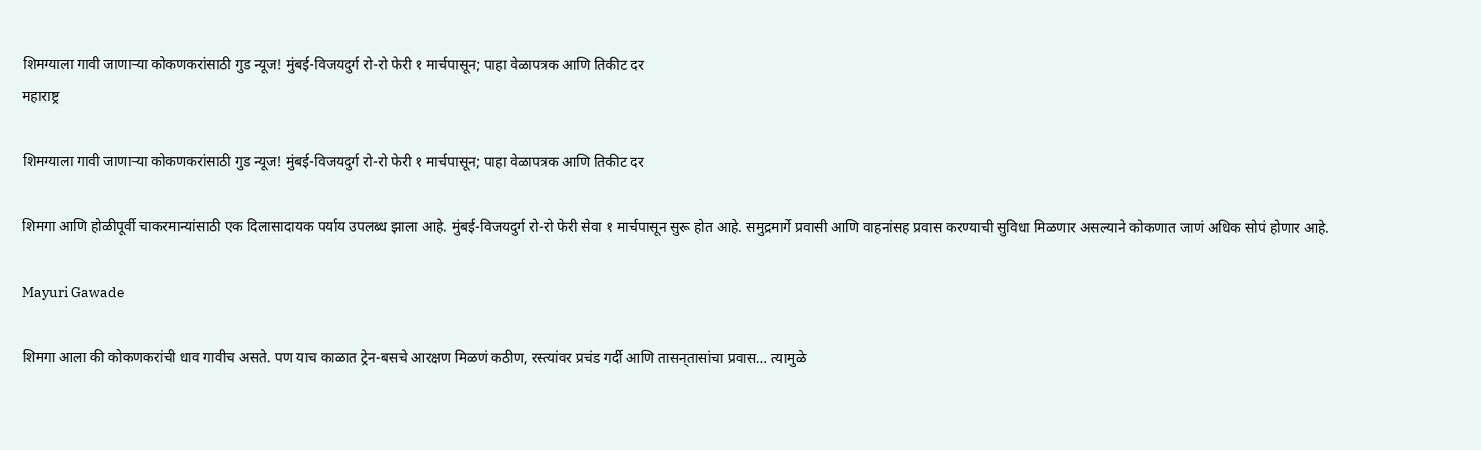शिमग्याला गावी जाणाऱ्या कोकणकरांसाठी गुड न्यूज! मुंबई-विजयदुर्ग रो-रो फेरी १ मार्चपासून; पाहा वेळापत्रक आणि तिकीट दर
महाराष्ट्र

शिमग्याला गावी जाणाऱ्या कोकणकरांसाठी गुड न्यूज! मुंबई-विजयदुर्ग रो-रो फेरी १ मार्चपासून; पाहा वेळापत्रक आणि तिकीट दर

शिमगा आणि होळीपूर्वी चाकरमान्यांसाठी एक दिलासादायक पर्याय उपलब्ध झाला आहे. मुंबई-विजयदुर्ग रो-रो फेरी सेवा १ मार्चपासून सुरू होत आहे. समुद्रमार्गे प्रवासी आणि वाहनांसह प्रवास करण्याची सुविधा मिळणार असल्याने कोकणात जाणं अधिक सोपं होणार आहे.

Mayuri Gawade

शिमगा आला की कोकणकरांची धाव गावीच असते. पण याच काळात ट्रेन-बसचे आरक्षण मिळणं कठीण, रस्त्यांवर प्रचंड गर्दी आणि तासन्‌तासांचा प्रवास… त्यामुळे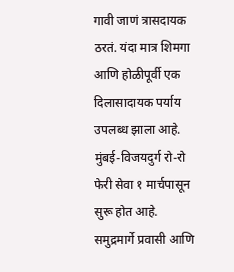गावी जाणं त्रासदायक ठरतं. यंदा मात्र शिमगा आणि होळीपूर्वी एक दिलासादायक पर्याय उपलब्ध झाला आहे. मुंबई-विजयदुर्ग रो-रो फेरी सेवा १ मार्चपासून सुरू होत आहे. समुद्रमार्गे प्रवासी आणि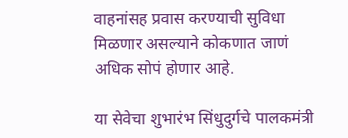वाहनांसह प्रवास करण्याची सुविधा मिळणार असल्याने कोकणात जाणं अधिक सोपं होणार आहे.

या सेवेचा शुभारंभ सिंधुदुर्गचे पालकमंत्री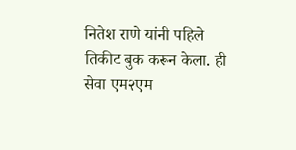नितेश राणे यांनी पहिले तिकीट बुक करून केला. ही सेवा एम२एम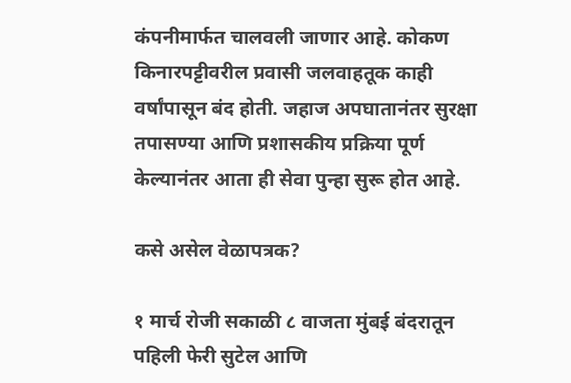कंपनीमार्फत चालवली जाणार आहे. कोकण किनारपट्टीवरील प्रवासी जलवाहतूक काही वर्षांपासून बंद होती. जहाज अपघातानंतर सुरक्षा तपासण्या आणि प्रशासकीय प्रक्रिया पूर्ण केल्यानंतर आता ही सेवा पुन्हा सुरू होत आहे.

कसे असेल वेळापत्रक?

१ मार्च रोजी सकाळी ८ वाजता मुंबई बंदरातून पहिली फेरी सुटेल आणि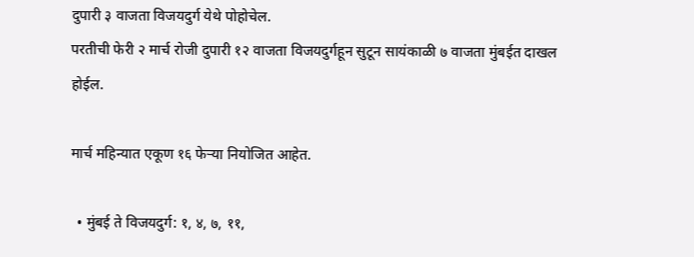दुपारी ३ वाजता विजयदुर्ग येथे पोहोचेल.
परतीची फेरी २ मार्च रोजी दुपारी १२ वाजता विजयदुर्गहून सुटून सायंकाळी ७ वाजता मुंबईत दाखल होईल.

मार्च महिन्यात एकूण १६ फेऱ्या नियोजित आहेत.

  • मुंबई ते विजयदुर्ग: १, ४, ७, ११,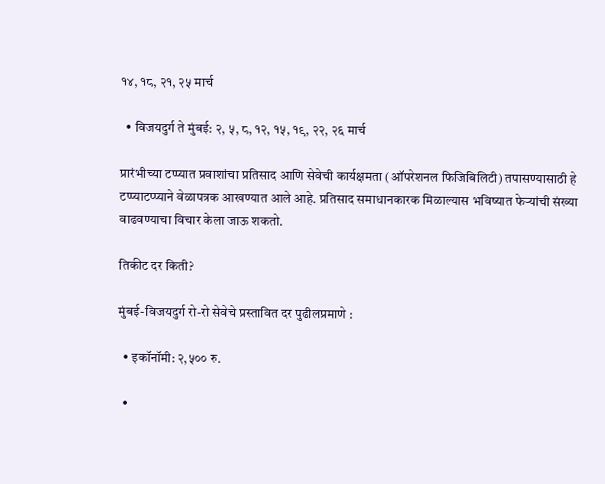१४, १८, २१, २५ मार्च

  • विजयदुर्ग ते मुंबई: २, ५, ८, १२, १५, १९, २२, २६ मार्च

प्रारंभीच्या टप्प्यात प्रवाशांचा प्रतिसाद आणि सेवेची कार्यक्षमता (ऑपरेशनल फिजिबिलिटी) तपासण्यासाठी हे टप्प्याटप्प्याने वेळापत्रक आखण्यात आले आहे. प्रतिसाद समाधानकारक मिळाल्यास भविष्यात फेऱ्यांची संख्या वाढवण्याचा विचार केला जाऊ शकतो.

तिकीट दर किती?

मुंबई-विजयदुर्ग रो-रो सेवेचे प्रस्तावित दर पुढीलप्रमाणे :

  • इकॉनॉमी: २,५०० रु.

  •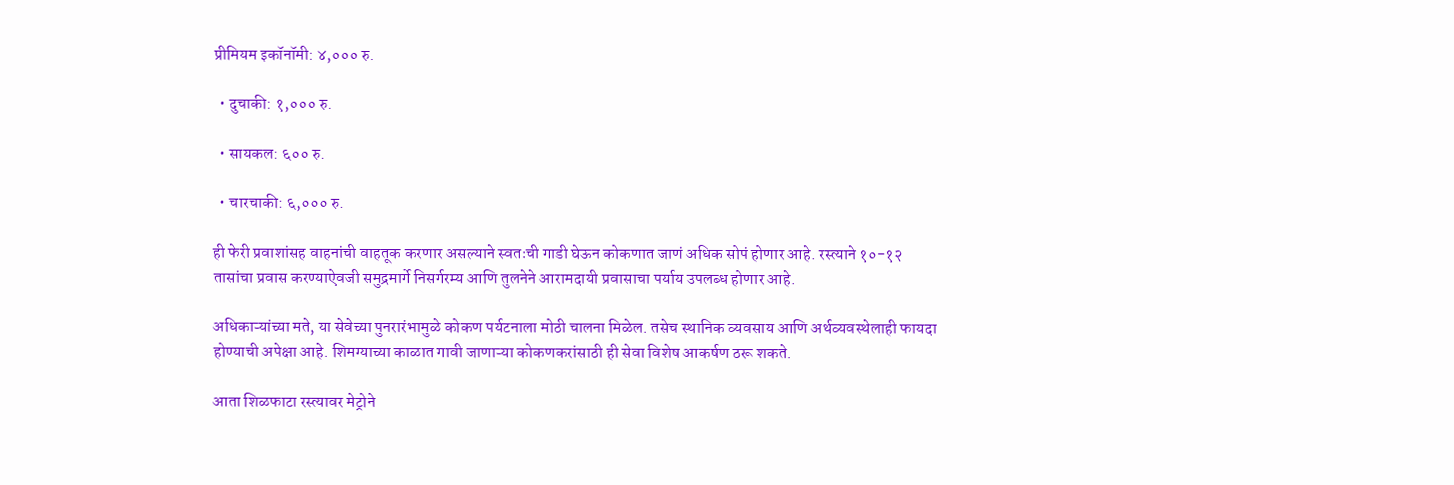प्रीमियम इकॉनॉमी: ४,००० रु.

  • दुचाकी: १,००० रु.

  • सायकल: ६०० रु.

  • चारचाकी: ६,००० रु.

ही फेरी प्रवाशांसह वाहनांची वाहतूक करणार असल्याने स्वतःची गाडी घेऊन कोकणात जाणं अधिक सोपं होणार आहे. रस्त्याने १०-१२ तासांचा प्रवास करण्याऐवजी समुद्रमार्गे निसर्गरम्य आणि तुलनेने आरामदायी प्रवासाचा पर्याय उपलब्ध होणार आहे.

अधिकाऱ्यांच्या मते, या सेवेच्या पुनरारंभामुळे कोकण पर्यटनाला मोठी चालना मिळेल. तसेच स्थानिक व्यवसाय आणि अर्थव्यवस्थेलाही फायदा होण्याची अपेक्षा आहे. शिमग्याच्या काळात गावी जाणाऱ्या कोकणकरांसाठी ही सेवा विशेष आकर्षण ठरू शकते.

आता शिळफाटा रस्त्यावर मेट्रोने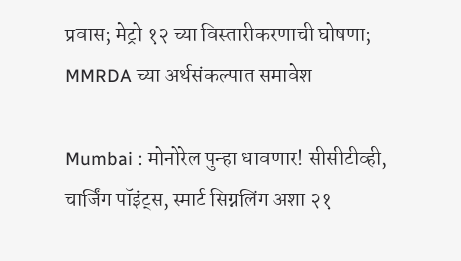प्रवास; मेट्रो १२ च्या विस्तारीकरणाची घोषणा; MMRDA च्या अर्थसंकल्पात समावेश

Mumbai : मोनोरेल पुन्हा धावणार! सीसीटीव्ही, चार्जिंग पॉइंट्स, स्मार्ट सिग्नलिंग अशा २१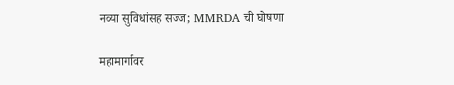नव्या सुविधांसह सज्ज; MMRDA ची घोषणा

महामार्गावर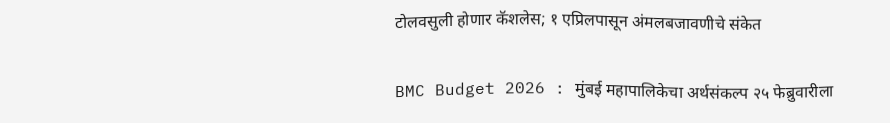टोलवसुली होणार कॅशलेस; १ एप्रिलपासून अंमलबजावणीचे संकेत

BMC Budget 2026 : मुंबई महापालिकेचा अर्थसंकल्प २५ फेब्रुवारीला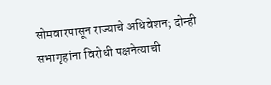सोमवारपासून राज्याचे अधिवेशन; दोन्ही सभागृहांना विरोधी पक्षनेत्याची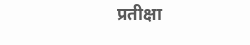प्रतीक्षा